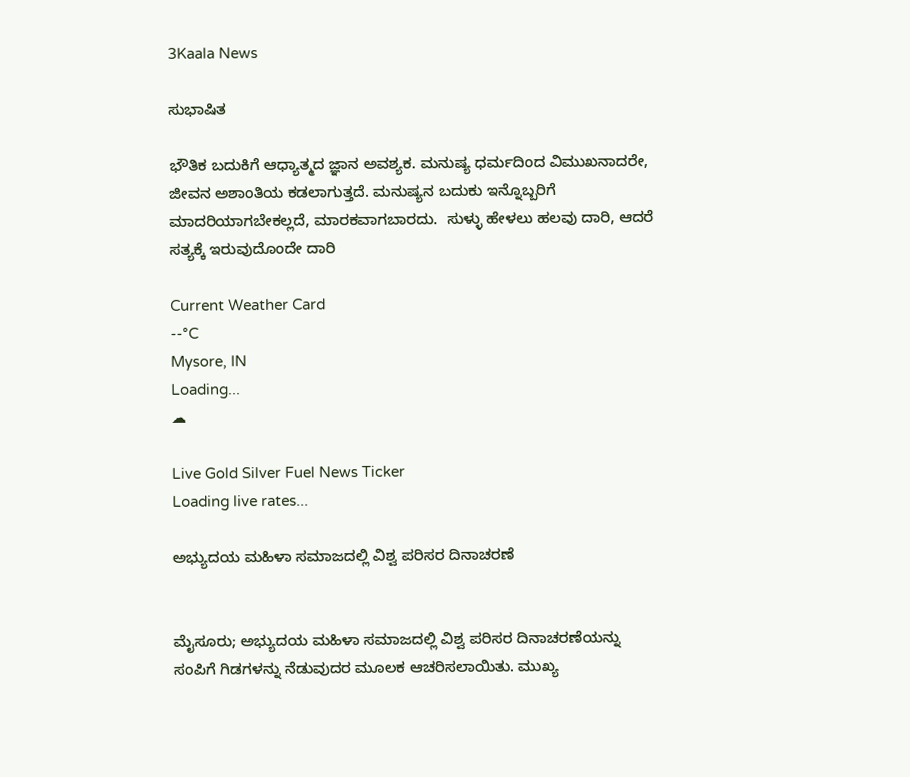3Kaala News

ಸುಭಾಷಿತ

ಭೌತಿಕ ಬದುಕಿಗೆ ಆಧ್ಯಾತ್ಮದ ಜ್ಞಾನ ಅವಶ್ಯಕ. ಮನುಷ್ಯ ಧರ್ಮದಿಂದ ವಿಮುಖನಾದರೇ, ಜೀವನ ಅಶಾಂತಿಯ ಕಡಲಾಗುತ್ತದೆ. ಮನುಷ್ಯನ ಬದುಕು ಇನ್ನೊಬ್ಬರಿಗೆ ಮಾದರಿಯಾಗಬೇಕಲ್ಲದೆ, ಮಾರಕವಾಗಬಾರದು.  ಸುಳ್ಳು ಹೇಳಲು ಹಲವು ದಾರಿ, ಆದರೆ ಸತ್ಯಕ್ಕೆ ಇರುವುದೊಂದೇ ದಾರಿ

Current Weather Card
--°C
Mysore, IN
Loading...
☁

Live Gold Silver Fuel News Ticker
Loading live rates...

ಅಭ್ಯುದಯ ಮಹಿಳಾ ಸಮಾಜದಲ್ಲಿ ವಿಶ್ವ ಪರಿಸರ ದಿನಾಚರಣೆ


ಮೈಸೂರು; ಅಭ್ಯುದಯ ಮಹಿಳಾ ಸಮಾಜದಲ್ಲಿ ವಿಶ್ವ ಪರಿಸರ ದಿನಾಚರಣೆಯನ್ನು ಸಂಪಿಗೆ ಗಿಡಗಳನ್ನು ನೆಡುವುದರ ಮೂಲಕ ಆಚರಿಸಲಾಯಿತು. ಮುಖ್ಯ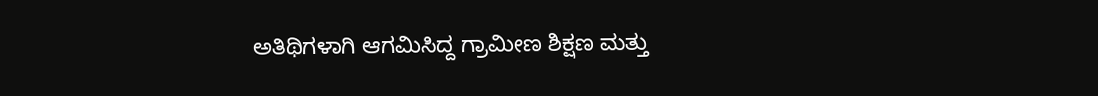ಅತಿಥಿಗಳಾಗಿ ಆಗಮಿಸಿದ್ದ ಗ್ರಾಮೀಣ ಶಿಕ್ಷಣ ಮತ್ತು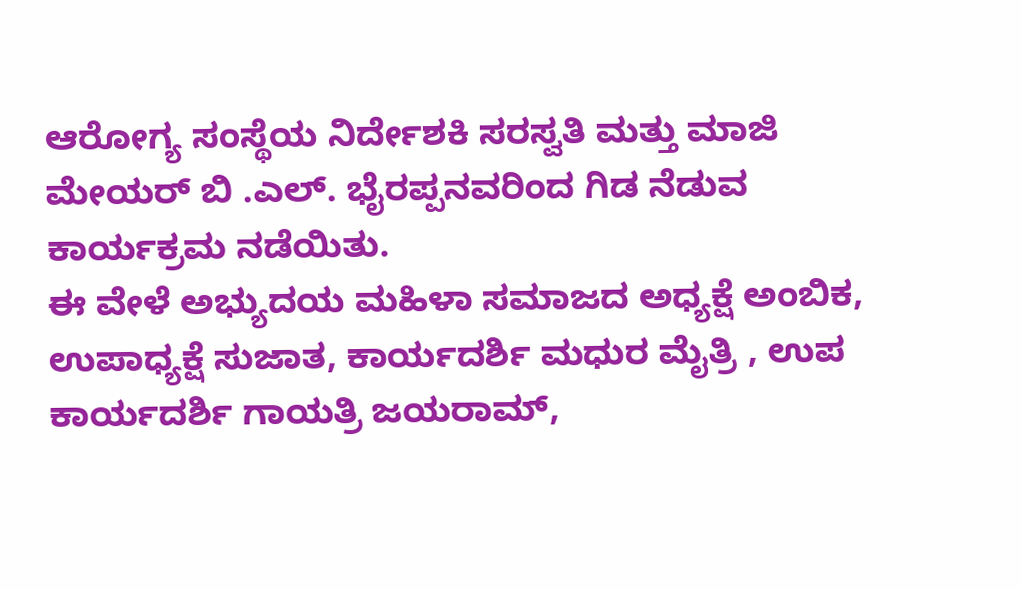ಆರೋಗ್ಯ ಸಂಸ್ಥೆಯ ನಿರ್ದೇಶಕಿ ಸರಸ್ವತಿ ಮತ್ತು ಮಾಜಿ ಮೇಯರ್ ಬಿ .ಎಲ್. ಭೈರಪ್ಪನವರಿಂದ ಗಿಡ ನೆಡುವ ಕಾರ್ಯಕ್ರಮ ನಡೆಯಿತು.
ಈ ವೇಳೆ ಅಭ್ಯುದಯ ಮಹಿಳಾ ಸಮಾಜದ ಅಧ್ಯಕ್ಷೆ ಅಂಬಿಕ, ಉಪಾಧ್ಯಕ್ಷೆ ಸುಜಾತ, ಕಾರ್ಯದರ್ಶಿ ಮಧುರ ಮೈತ್ರಿ , ಉಪ ಕಾರ್ಯದರ್ಶಿ ಗಾಯತ್ರಿ ಜಯರಾಮ್,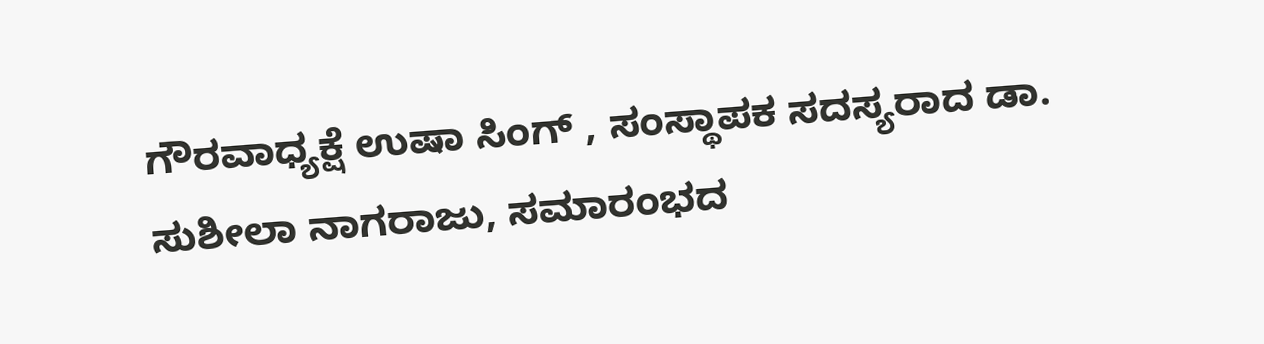ಗೌರವಾಧ್ಯಕ್ಷೆ ಉಷಾ ಸಿಂಗ್ , ಸಂಸ್ಥಾಪಕ ಸದಸ್ಯರಾದ ಡಾ. ಸುಶೀಲಾ ನಾಗರಾಜು, ಸಮಾರಂಭದ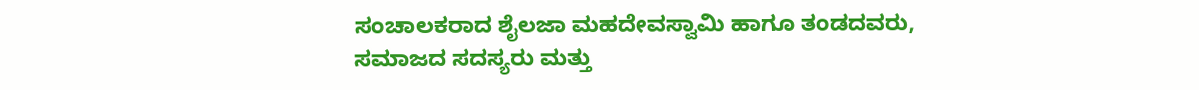ಸಂಚಾಲಕರಾದ ಶೈಲಜಾ ಮಹದೇವಸ್ವಾಮಿ ಹಾಗೂ ತಂಡದವರು, ಸಮಾಜದ ಸದಸ್ಯರು ಮತ್ತು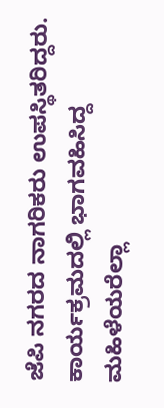ಜೆಪಿ ನಗರದ ನಾಗರಿಕರು ಉಪಸ್ಥಿತರಿದ್ದರು. ಕಾರ್ಯಕ್ರಮದಲ್ಲಿ ಭಾಗವಹಿಸಿದ್ದ ಮಹಿಳೆಯರೆಲ್ಲಾ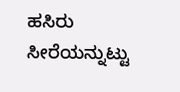ಹಸಿರು ಸೀರೆಯನ್ನುಟ್ಟು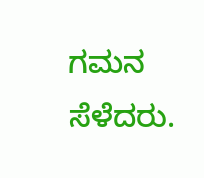ಗಮನ ಸೆಳೆದರು.